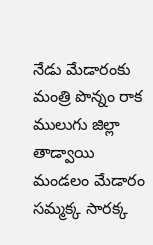నేడు మేడారంకు మంత్రి పొన్నం రాక
ములుగు జిల్లా తాడ్వాయి మండలం మేడారం సమ్మక్క సారక్క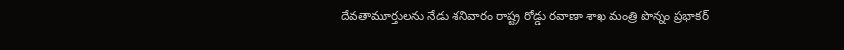దేవతామూర్తులను నేడు శనివారం రాష్ట్ర రోడ్డు రవాణా శాఖ మంత్రి పొన్నం ప్రభాకర్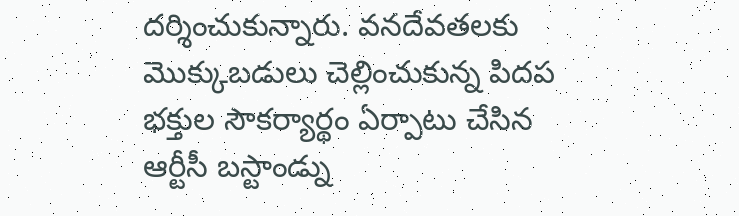దర్శించుకున్నారు. వనదేవతలకు మొక్కుబడులు చెల్లించుకున్న పిదప భక్తుల సౌకర్యార్థం ఏర్పాటు చేసిన ఆర్టీసీ బస్టాండ్ను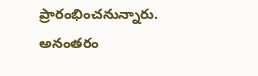ప్రారంభించనున్నారు. అనంతరం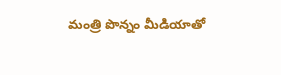మంత్రి పొన్నం మీడియాతో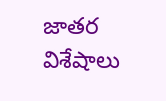జాతర విశేషాలు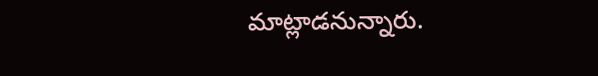మాట్లాడనున్నారు.